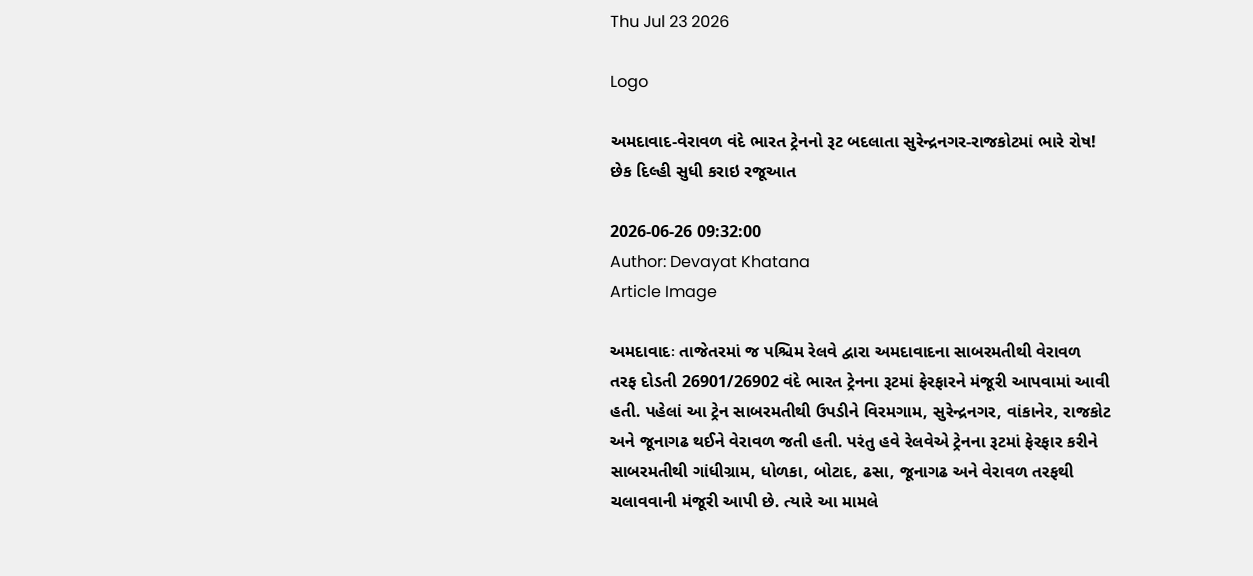Thu Jul 23 2026

Logo

અમદાવાદ-વેરાવળ વંદે ભારત ટ્રેનનો રૂટ બદલાતા સુરેન્દ્રનગર-રાજકોટમાં ભારે રોષ! છેક દિલ્હી સુધી કરાઇ રજૂઆત

2026-06-26 09:32:00
Author: Devayat Khatana
Article Image

અમદાવાદઃ તાજેતરમાં જ પશ્ચિમ રેલવે દ્વારા અમદાવાદના સાબરમતીથી વેરાવળ તરફ દોડતી 26901/26902 વંદે ભારત ટ્રેનના રૂટમાં ફેરફારને મંજૂરી આપવામાં આવી હતી. પહેલાં આ ટ્રેન સાબરમતીથી ઉપડીને વિરમગામ, સુરેન્દ્રનગર, વાંકાનેર, રાજકોટ અને જૂનાગઢ થઈને વેરાવળ જતી હતી. પરંતુ હવે રેલવેએ ટ્રેનના રૂટમાં ફેરફાર કરીને સાબરમતીથી ગાંધીગ્રામ, ધોળકા, બોટાદ, ઢસા, જૂનાગઢ અને વેરાવળ તરફથી ચલાવવાની મંજૂરી આપી છે. ત્યારે આ મામલે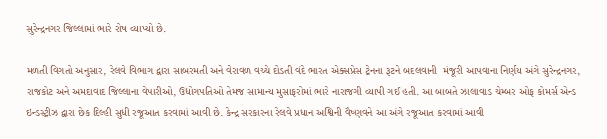સુરેન્દ્રનગર જિલ્લામાં ભારે રોષ વ્યાપ્યો છે.

મળતી વિગતો અનુસાર, રેલવે વિભાગ દ્વારા સાબરમતી અને વેરાવળ વચ્ચે દોડતી વંદે ભારત એક્સપ્રેસ ટ્રેનના રૂટને બદલવાની  મંજૂરી આપવાના નિર્ણય અંગે સુરેન્દ્રનગર, રાજકોટ અને અમદાવાદ જિલ્લાના વેપારીઓ, ઉદ્યોગપતિઓ તેમજ સામાન્ય મુસાફરોમાં ભારે નારાજગી વ્યાપી ગઈ હતી. આ બાબતે ઝાલાવાડ ચેમ્બર ઓફ કોમર્સ એન્ડ ઇન્ડસ્ટ્રીઝ દ્વારા છેક દિલ્હી સુધી રજૂઆત કરવામાં આવી છે. કેન્દ્ર સરકારના રેલવે પ્રધાન અશ્વિની વૈષ્ણવને આ અંગે રજૂઆત કરવામાં આવી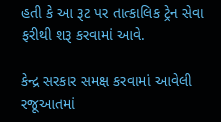હતી કે આ રૂટ પર તાત્કાલિક ટ્રેન સેવા ફરીથી શરૂ કરવામાં આવે.

કેન્દ્ર સરકાર સમક્ષ કરવામાં આવેલી રજૂઆતમાં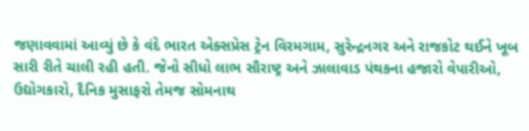જણાવવામાં આવ્યું છે કે વંદે ભારત એક્સપ્રેસ ટ્રેન વિરમગામ, સુરેન્દ્રનગર અને રાજકોટ થઈને ખૂબ સારી રીતે ચાલી રહી હતી. જેનો સીધો લાભ સૌરાષ્ટ્ર અને ઝાલાવાડ પંથકના હજારો વેપારીઓ, ઉદ્યોગકારો, દૈનિક મુસાફરો તેમજ સોમનાથ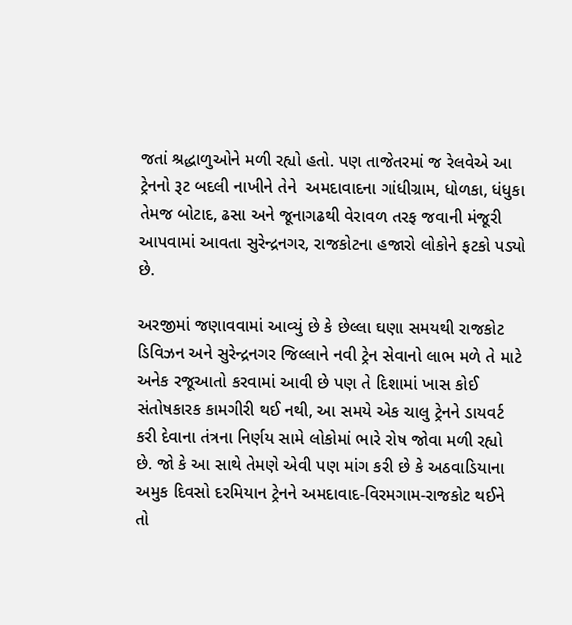જતાં શ્રદ્ધાળુઓને મળી રહ્યો હતો. પણ તાજેતરમાં જ રેલવેએ આ ટ્રેનનો રૂટ બદલી નાખીને તેને  અમદાવાદના ગાંધીગ્રામ, ધોળકા, ધંધુકા તેમજ બોટાદ, ઢસા અને જૂનાગઢથી વેરાવળ તરફ જવાની મંજૂરી આપવામાં આવતા સુરેન્દ્રનગર, રાજકોટના હજારો લોકોને ફટકો પડ્યો છે.

અરજીમાં જણાવવામાં આવ્યું છે કે છેલ્લા ઘણા સમયથી રાજકોટ ડિવિઝન અને સુરેન્દ્રનગર જિલ્લાને નવી ટ્રેન સેવાનો લાભ મળે તે માટે અનેક રજૂઆતો કરવામાં આવી છે પણ તે દિશામાં ખાસ કોઈ સંતોષકારક કામગીરી થઈ નથી, આ સમયે એક ચાલુ ટ્રેનને ડાયવર્ટ કરી દેવાના તંત્રના નિર્ણય સામે લોકોમાં ભારે રોષ જોવા મળી રહ્યો છે. જો કે આ સાથે તેમણે એવી પણ માંગ કરી છે કે અઠવાડિયાના અમુક દિવસો દરમિયાન ટ્રેનને અમદાવાદ-વિરમગામ-રાજકોટ થઈને તો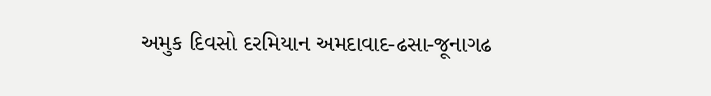અમુક દિવસો દરમિયાન અમદાવાદ-ઢસા-જૂનાગઢ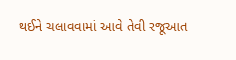થઈને ચલાવવામાં આવે તેવી રજૂઆત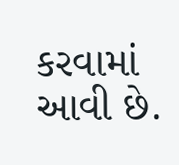કરવામાં આવી છે.